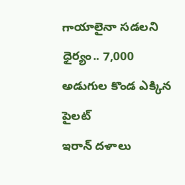గాయాలైనా సడలని ధైర్యం.. 7,000 అడుగుల కొండ ఎక్కిన పైలట్
ఇరాన్ దళాలు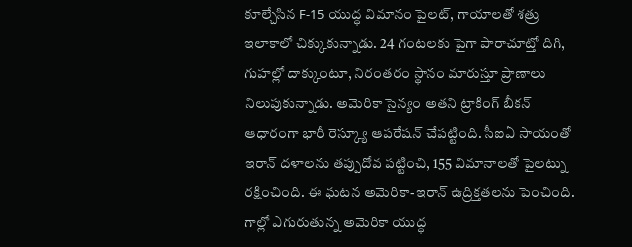కూల్చేసిన F-15 యుద్ధ విమానం పైలట్, గాయాలతో శత్రు ఇలాకాలో చిక్కుకున్నాడు. 24 గంటలకు పైగా పారాచూట్తో దిగి, గుహల్లో దాక్కుంటూ, నిరంతరం స్థానం మారుస్తూ ప్రాణాలు నిలుపుకున్నాడు. అమెరికా సైన్యం అతని ట్రాకింగ్ బీకన్ ఆధారంగా భారీ రెస్క్యూ ఆపరేషన్ చేపట్టింది. సీఐఏ సాయంతో ఇరాన్ దళాలను తప్పుదోవ పట్టించి, 155 విమానాలతో పైలట్ను రక్షించింది. ఈ ఘటన అమెరికా-ఇరాన్ ఉద్రిక్తతలను పెంచింది.
గాల్లో ఎగురుతున్న అమెరికా యుద్ధ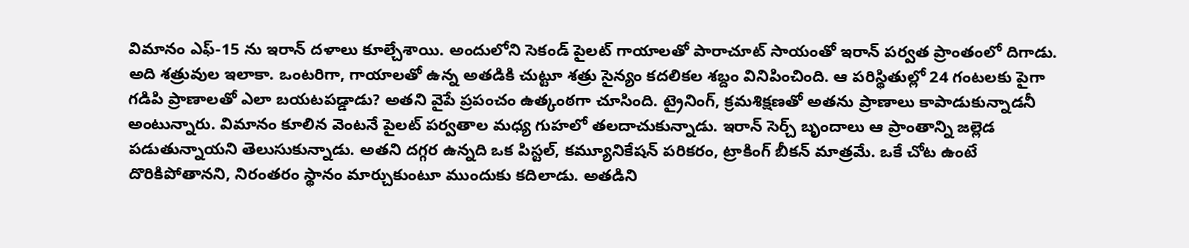విమానం ఎఫ్-15 ను ఇరాన్ దళాలు కూల్చేశాయి. అందులోని సెకండ్ పైలట్ గాయాలతో పారాచూట్ సాయంతో ఇరాన్ పర్వత ప్రాంతంలో దిగాడు. అది శత్రువుల ఇలాకా. ఒంటరిగా, గాయాలతో ఉన్న అతడికి చుట్టూ శత్రు సైన్యం కదలికల శబ్దం వినిపించింది. ఆ పరిస్థితుల్లో 24 గంటలకు పైగా గడిపి ప్రాణాలతో ఎలా బయటపడ్డాడు? అతని వైపే ప్రపంచం ఉత్కంఠగా చూసింది. ట్రైనింగ్, క్రమశిక్షణతో అతను ప్రాణాలు కాపాడుకున్నాడనీ అంటున్నారు. విమానం కూలిన వెంటనే పైలట్ పర్వతాల మధ్య గుహలో తలదాచుకున్నాడు. ఇరాన్ సెర్చ్ బృందాలు ఆ ప్రాంతాన్ని జల్లెడ పడుతున్నాయని తెలుసుకున్నాడు. అతని దగ్గర ఉన్నది ఒక పిస్టల్, కమ్యూనికేషన్ పరికరం, ట్రాకింగ్ బీకన్ మాత్రమే. ఒకే చోట ఉంటే దొరికిపోతానని, నిరంతరం స్థానం మార్చుకుంటూ ముందుకు కదిలాడు. అతడిని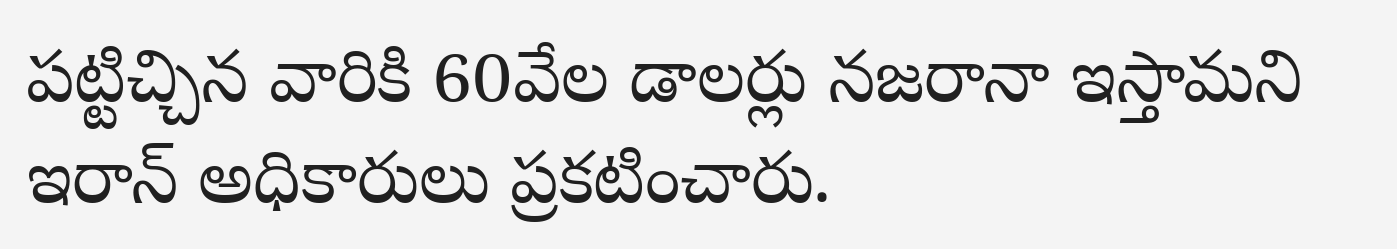పట్టిచ్చిన వారికి 60వేల డాలర్లు నజరానా ఇస్తామని ఇరాన్ అధికారులు ప్రకటించారు.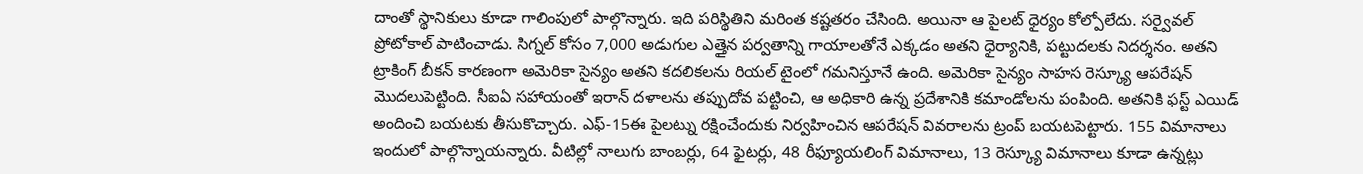దాంతో స్థానికులు కూడా గాలింపులో పాల్గొన్నారు. ఇది పరిస్థితిని మరింత కష్టతరం చేసింది. అయినా ఆ పైలట్ ధైర్యం కోల్పోలేదు. సర్వైవల్ ప్రోటోకాల్ పాటించాడు. సిగ్నల్ కోసం 7,000 అడుగుల ఎత్తైన పర్వతాన్ని గాయాలతోనే ఎక్కడం అతని ధైర్యానికి, పట్టుదలకు నిదర్శనం. అతని ట్రాకింగ్ బీకన్ కారణంగా అమెరికా సైన్యం అతని కదలికలను రియల్ టైంలో గమనిస్తూనే ఉంది. అమెరికా సైన్యం సాహస రెస్క్యూ ఆపరేషన్ మొదలుపెట్టింది. సీఐఏ సహాయంతో ఇరాన్ దళాలను తప్పుదోవ పట్టించి, ఆ అధికారి ఉన్న ప్రదేశానికి కమాండోలను పంపింది. అతనికి ఫస్ట్ ఎయిడ్ అందించి బయటకు తీసుకొచ్చారు. ఎఫ్-15ఈ పైలట్ను రక్షించేందుకు నిర్వహించిన ఆపరేషన్ వివరాలను ట్రంప్ బయటపెట్టారు. 155 విమానాలు ఇందులో పాల్గొన్నాయన్నారు. వీటిల్లో నాలుగు బాంబర్లు, 64 ఫైటర్లు, 48 రీఫ్యూయలింగ్ విమానాలు, 13 రెస్క్యూ విమానాలు కూడా ఉన్నట్లు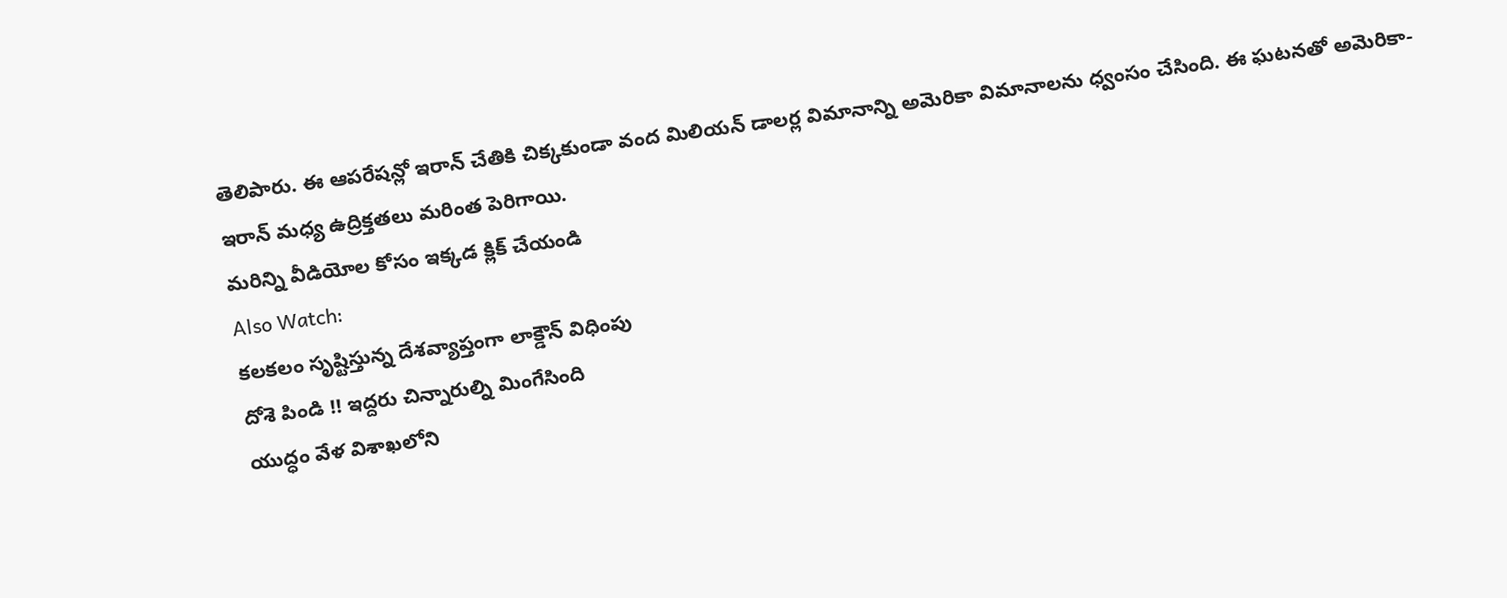తెలిపారు. ఈ ఆపరేషన్లో ఇరాన్ చేతికి చిక్కకుండా వంద మిలియన్ డాలర్ల విమానాన్ని అమెరికా విమానాలను ధ్వంసం చేసింది. ఈ ఘటనతో అమెరికా-ఇరాన్ మధ్య ఉద్రిక్తతలు మరింత పెరిగాయి.
మరిన్ని వీడియోల కోసం ఇక్కడ క్లిక్ చేయండి
Also Watch:
కలకలం సృష్టిస్తున్న దేశవ్యాప్తంగా లాక్డౌన్ విధింపు
దోశె పిండి !! ఇద్దరు చిన్నారుల్ని మింగేసింది
యుద్ధం వేళ విశాఖలోని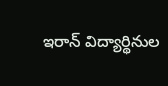ఇరాన్ విద్యార్థినుల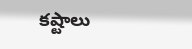కష్టాలు